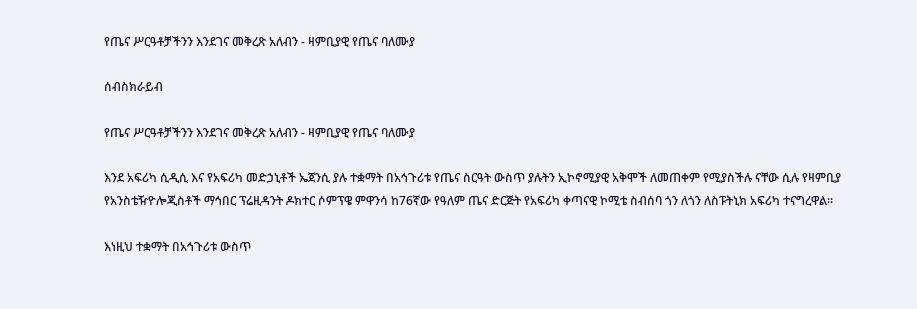የጤና ሥርዓቶቻችንን እንደገና መቅረጽ አለብን - ዛምቢያዊ የጤና ባለሙያ

ሰብስክራይብ

የጤና ሥርዓቶቻችንን እንደገና መቅረጽ አለብን - ዛምቢያዊ የጤና ባለሙያ

እንደ አፍሪካ ሲዲሲ እና የአፍሪካ መድኃኒቶች ኤጀንሲ ያሉ ተቋማት በአኅጉሪቱ የጤና ስርዓት ውስጥ ያሉትን ኢኮኖሚያዊ አቅሞች ለመጠቀም የሚያስችሉ ናቸው ሲሉ የዛምቢያ የአንስቴዥዮሎጂስቶች ማኅበር ፕሬዚዳንት ዶክተር ሶምፕዌ ምዋንሳ ከ76ኛው የዓለም ጤና ድርጅት የአፍሪካ ቀጣናዊ ኮሚቴ ስብሰባ ጎን ለጎን ለስፑትኒክ አፍሪካ ተናግረዋል።

እነዚህ ተቋማት በአኅጉሪቱ ውስጥ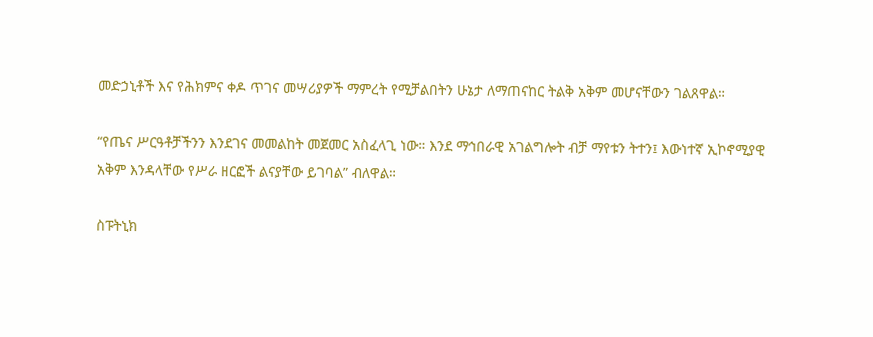መድኃኒቶች እና የሕክምና ቀዶ ጥገና መሣሪያዎች ማምረት የሚቻልበትን ሁኔታ ለማጠናከር ትልቅ አቅም መሆናቸውን ገልጸዋል።

“የጤና ሥርዓቶቻችንን እንደገና መመልከት መጀመር አስፈላጊ ነው። እንደ ማኅበራዊ አገልግሎት ብቻ ማየቱን ትተን፤ እውነተኛ ኢኮኖሚያዊ አቅም እንዳላቸው የሥራ ዘርፎች ልናያቸው ይገባል” ብለዋል።

ስፑትኒክ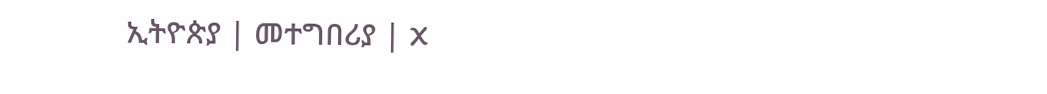ኢትዮጵያ | መተግበሪያ | X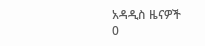አዳዲስ ዜናዎች
0